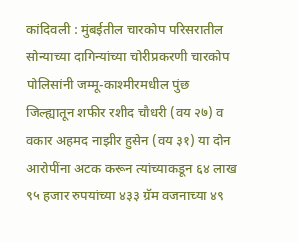कांदिवली : मुंबईतील चारकोप परिसरातील सोन्याच्या दागिन्यांच्या चोरीप्रकरणी चारकोप पोलिसांनी जम्मू-काश्मीरमधील पुंछ जिल्ह्यातून शफीर रशीद चौधरी (वय २७) व वकार अहमद नाझीर हुसेन (वय ३१) या दोन आरोपींना अटक करून त्यांच्याकडून ६४ लाख ९५ हजार रुपयांच्या ४३३ ग्रॅम वजनाच्या ४९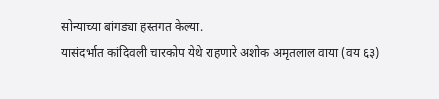सोन्याच्या बांगड्या हस्तगत केल्या.
यासंदर्भात कांदिवली चारकोप येथे राहणारे अशोक अमृतलाल वाया (वय ६३)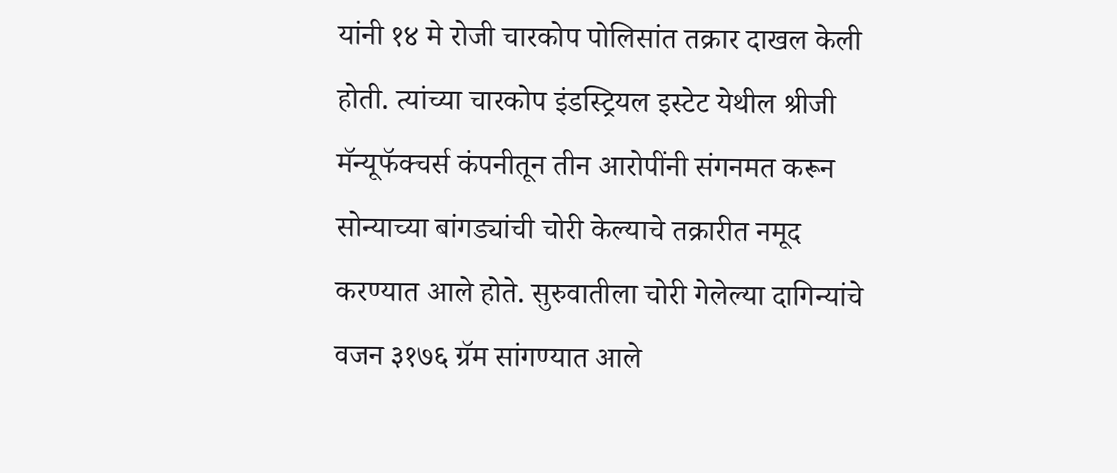यांनी १४ मे रोजी चारकोप पोलिसांत तक्रार दाखल केली होती. त्यांच्या चारकोप इंडस्ट्रियल इस्टेट येथील श्रीजी मॅन्यूफॅक्चर्स कंपनीतून तीन आरोपींनी संगनमत करून सोन्याच्या बांगड्यांची चोरी केल्याचे तक्रारीत नमूद करण्यात आले होते. सुरुवातीला चोरी गेलेल्या दागिन्यांचे वजन ३१७६ ग्रॅम सांगण्यात आले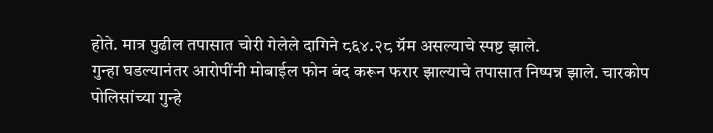होते. मात्र पुढील तपासात चोरी गेलेले दागिने ८६४.२८ ग्रॅम असल्याचे स्पष्ट झाले.
गुन्हा घडल्यानंतर आरोपींनी मोबाईल फोन बंद करून फरार झाल्याचे तपासात निष्पन्न झाले. चारकोप पोलिसांच्या गुन्हे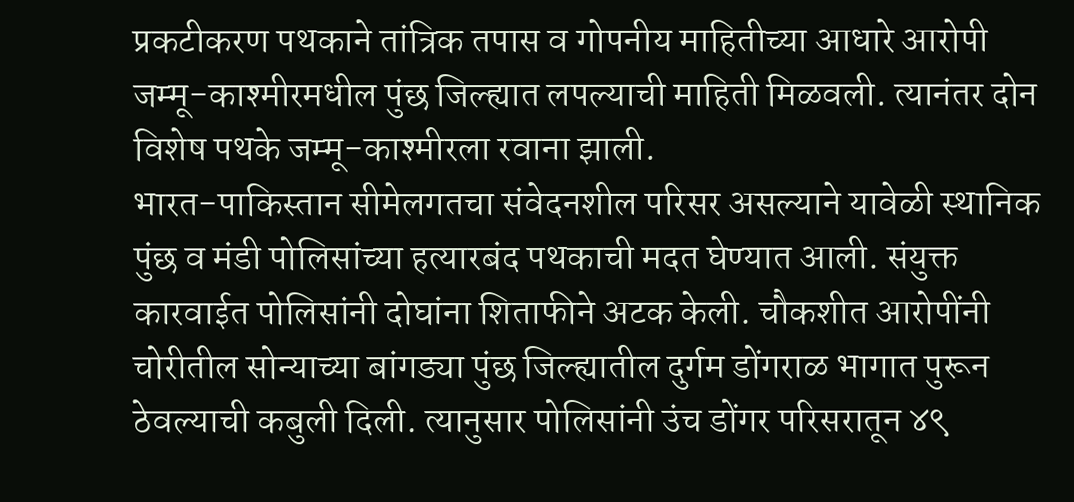प्रकटीकरण पथकाने तांत्रिक तपास व गोपनीय माहितीच्या आधारे आरोपी जम्मू-काश्मीरमधील पुंछ जिल्ह्यात लपल्याची माहिती मिळवली. त्यानंतर दोन विशेष पथके जम्मू-काश्मीरला रवाना झाली.
भारत-पाकिस्तान सीमेलगतचा संवेदनशील परिसर असल्याने यावेळी स्थानिक पुंछ व मंडी पोलिसांच्या हत्यारबंद पथकाची मदत घेण्यात आली. संयुक्त कारवाईत पोलिसांनी दोघांना शिताफीने अटक केली. चौकशीत आरोपींनी चोरीतील सोन्याच्या बांगड्या पुंछ जिल्ह्यातील दुर्गम डोंगराळ भागात पुरून ठेवल्याची कबुली दिली. त्यानुसार पोलिसांनी उंच डोंगर परिसरातून ४९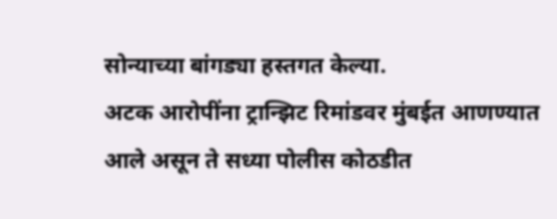सोन्याच्या बांगड्या हस्तगत केल्या.
अटक आरोपींना ट्रान्झिट रिमांडवर मुंबईत आणण्यात आले असून ते सध्या पोलीस कोठडीत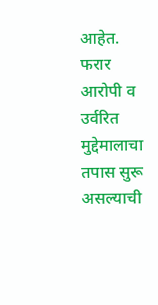आहेत. फरार आरोपी व उर्वरित मुद्देमालाचा तपास सुरू असल्याची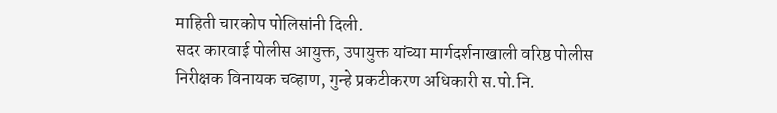माहिती चारकोप पोलिसांनी दिली.
सदर कारवाई पोलीस आयुक्त, उपायुक्त यांच्या मार्गदर्शनाखाली वरिष्ठ पोलीस निरीक्षक विनायक चव्हाण, गुन्हे प्रकटीकरण अधिकारी स.पो.नि.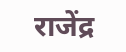राजेंद्र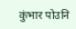कुंभार पोउनि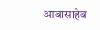आबासाहेब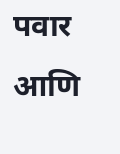पवार आणि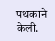पथकाने केली.